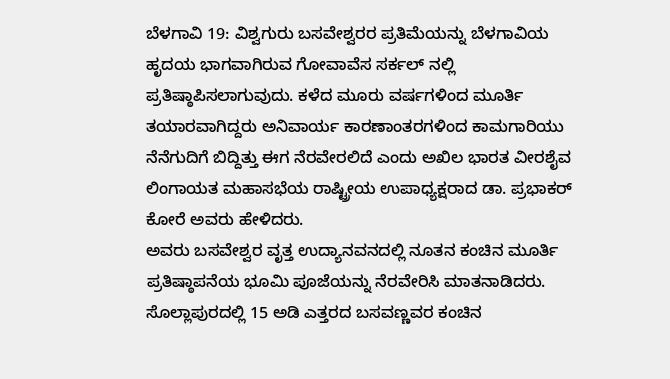ಬೆಳಗಾವಿ 19: ವಿಶ್ವಗುರು ಬಸವೇಶ್ವರರ ಪ್ರತಿಮೆಯನ್ನು ಬೆಳಗಾವಿಯ ಹೃದಯ ಭಾಗವಾಗಿರುವ ಗೋವಾವೆಸ ಸರ್ಕಲ್ ನಲ್ಲಿ ಪ್ರತಿಷ್ಠಾಪಿಸಲಾಗುವುದು. ಕಳೆದ ಮೂರು ವರ್ಷಗಳಿಂದ ಮೂರ್ತಿ ತಯಾರವಾಗಿದ್ದರು ಅನಿವಾರ್ಯ ಕಾರಣಾಂತರಗಳಿಂದ ಕಾಮಗಾರಿಯು ನೆನೆಗುದಿಗೆ ಬಿದ್ದಿತ್ತು ಈಗ ನೆರವೇರಲಿದೆ ಎಂದು ಅಖಿಲ ಭಾರತ ವೀರಶೈವ ಲಿಂಗಾಯತ ಮಹಾಸಭೆಯ ರಾಷ್ಟ್ರೀಯ ಉಪಾಧ್ಯಕ್ಷರಾದ ಡಾ. ಪ್ರಭಾಕರ್ ಕೋರೆ ಅವರು ಹೇಳಿದರು.
ಅವರು ಬಸವೇಶ್ವರ ವೃತ್ತ ಉದ್ಯಾನವನದಲ್ಲಿ ನೂತನ ಕಂಚಿನ ಮೂರ್ತಿ ಪ್ರತಿಷ್ಠಾಪನೆಯ ಭೂಮಿ ಪೂಜೆಯನ್ನು ನೆರವೇರಿಸಿ ಮಾತನಾಡಿದರು.
ಸೊಲ್ಲಾಪುರದಲ್ಲಿ 15 ಅಡಿ ಎತ್ತರದ ಬಸವಣ್ಣವರ ಕಂಚಿನ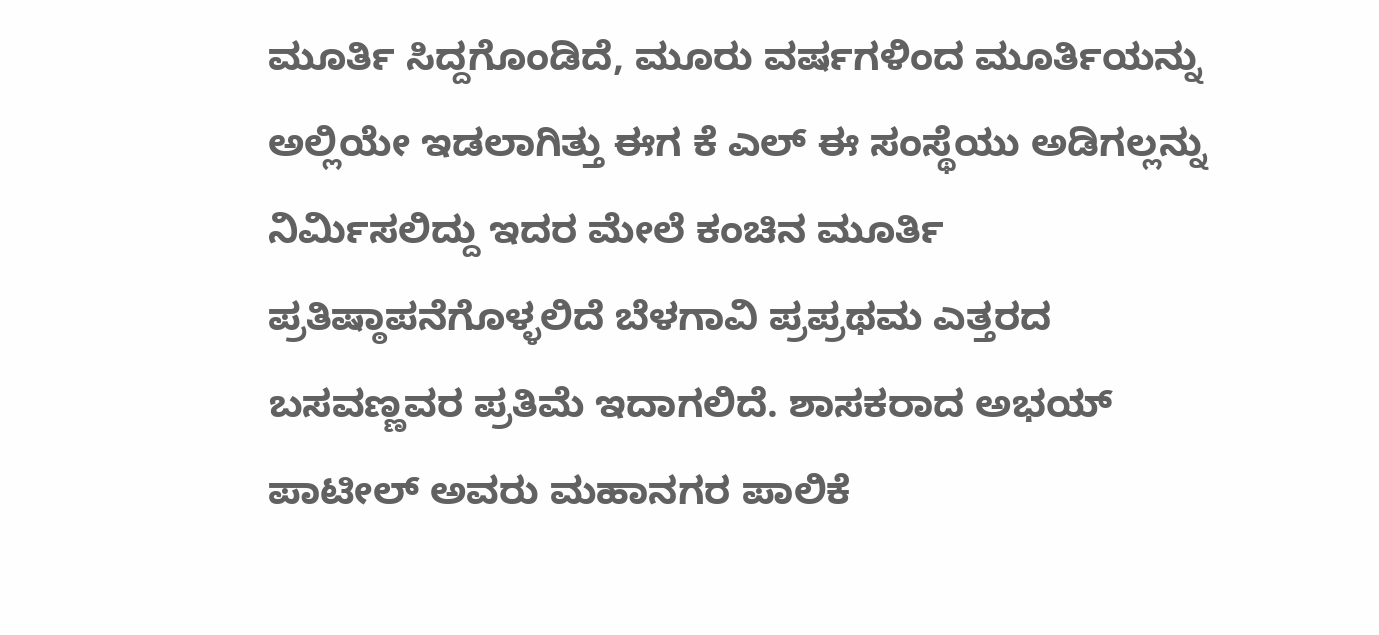ಮೂರ್ತಿ ಸಿದ್ದಗೊಂಡಿದೆ, ಮೂರು ವರ್ಷಗಳಿಂದ ಮೂರ್ತಿಯನ್ನು ಅಲ್ಲಿಯೇ ಇಡಲಾಗಿತ್ತು ಈಗ ಕೆ ಎಲ್ ಈ ಸಂಸ್ಥೆಯು ಅಡಿಗಲ್ಲನ್ನು ನಿರ್ಮಿಸಲಿದ್ದು ಇದರ ಮೇಲೆ ಕಂಚಿನ ಮೂರ್ತಿ ಪ್ರತಿಷ್ಠಾಪನೆಗೊಳ್ಳಲಿದೆ ಬೆಳಗಾವಿ ಪ್ರಪ್ರಥಮ ಎತ್ತರದ ಬಸವಣ್ಣವರ ಪ್ರತಿಮೆ ಇದಾಗಲಿದೆ. ಶಾಸಕರಾದ ಅಭಯ್ ಪಾಟೀಲ್ ಅವರು ಮಹಾನಗರ ಪಾಲಿಕೆ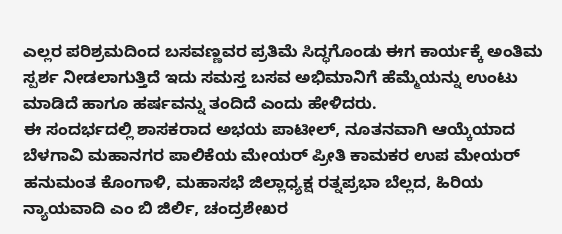ಎಲ್ಲರ ಪರಿಶ್ರಮದಿಂದ ಬಸವಣ್ಣವರ ಪ್ರತಿಮೆ ಸಿದ್ಧಗೊಂಡು ಈಗ ಕಾರ್ಯಕ್ಕೆ ಅಂತಿಮ ಸ್ಪರ್ಶ ನೀಡಲಾಗುತ್ತಿದೆ ಇದು ಸಮಸ್ತ ಬಸವ ಅಭಿಮಾನಿಗೆ ಹೆಮ್ಮೆಯನ್ನು ಉಂಟು ಮಾಡಿದೆ ಹಾಗೂ ಹರ್ಷವನ್ನು ತಂದಿದೆ ಎಂದು ಹೇಳಿದರು.
ಈ ಸಂದರ್ಭದಲ್ಲಿ ಶಾಸಕರಾದ ಅಭಯ ಪಾಟೀಲ್, ನೂತನವಾಗಿ ಆಯ್ಕೆಯಾದ ಬೆಳಗಾವಿ ಮಹಾನಗರ ಪಾಲಿಕೆಯ ಮೇಯರ್ ಪ್ರೀತಿ ಕಾಮಕರ ಉಪ ಮೇಯರ್ ಹನುಮಂತ ಕೊಂಗಾಳಿ, ಮಹಾಸಭೆ ಜಿಲ್ಲಾಧ್ಯಕ್ಷ ರತ್ನಪ್ರಭಾ ಬೆಲ್ಲದ, ಹಿರಿಯ ನ್ಯಾಯವಾದಿ ಎಂ ಬಿ ಜಿರ್ಲಿ, ಚಂದ್ರಶೇಖರ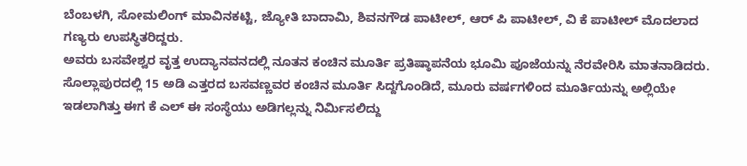ಬೆಂಬಳಗಿ, ಸೋಮಲಿಂಗ್ ಮಾವಿನಕಟ್ಟಿ, ಜ್ಯೋತಿ ಬಾದಾಮಿ, ಶಿವನಗೌಡ ಪಾಟೀಲ್, ಆರ್ ಪಿ ಪಾಟೀಲ್, ವಿ ಕೆ ಪಾಟೀಲ್ ಮೊದಲಾದ ಗಣ್ಯರು ಉಪಸ್ಥಿತರಿದ್ದರು.
ಅವರು ಬಸವೇಶ್ವರ ವೃತ್ತ ಉದ್ಯಾನವನದಲ್ಲಿ ನೂತನ ಕಂಚಿನ ಮೂರ್ತಿ ಪ್ರತಿಷ್ಠಾಪನೆಯ ಭೂಮಿ ಪೂಜೆಯನ್ನು ನೆರವೇರಿಸಿ ಮಾತನಾಡಿದರು.
ಸೊಲ್ಲಾಪುರದಲ್ಲಿ 15 ಅಡಿ ಎತ್ತರದ ಬಸವಣ್ಣವರ ಕಂಚಿನ ಮೂರ್ತಿ ಸಿದ್ದಗೊಂಡಿದೆ, ಮೂರು ವರ್ಷಗಳಿಂದ ಮೂರ್ತಿಯನ್ನು ಅಲ್ಲಿಯೇ ಇಡಲಾಗಿತ್ತು ಈಗ ಕೆ ಎಲ್ ಈ ಸಂಸ್ಥೆಯು ಅಡಿಗಲ್ಲನ್ನು ನಿರ್ಮಿಸಲಿದ್ದು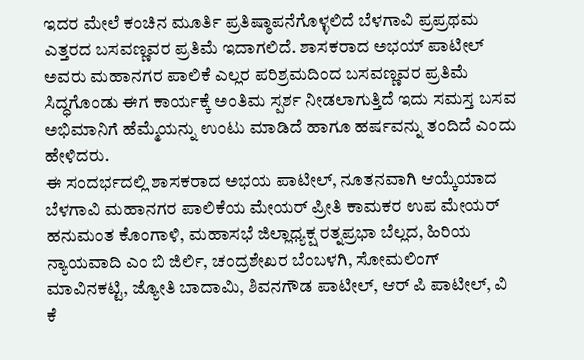ಇದರ ಮೇಲೆ ಕಂಚಿನ ಮೂರ್ತಿ ಪ್ರತಿಷ್ಠಾಪನೆಗೊಳ್ಳಲಿದೆ ಬೆಳಗಾವಿ ಪ್ರಪ್ರಥಮ ಎತ್ತರದ ಬಸವಣ್ಣವರ ಪ್ರತಿಮೆ ಇದಾಗಲಿದೆ. ಶಾಸಕರಾದ ಅಭಯ್ ಪಾಟೀಲ್ ಅವರು ಮಹಾನಗರ ಪಾಲಿಕೆ ಎಲ್ಲರ ಪರಿಶ್ರಮದಿಂದ ಬಸವಣ್ಣವರ ಪ್ರತಿಮೆ ಸಿದ್ಧಗೊಂಡು ಈಗ ಕಾರ್ಯಕ್ಕೆ ಅಂತಿಮ ಸ್ಪರ್ಶ ನೀಡಲಾಗುತ್ತಿದೆ ಇದು ಸಮಸ್ತ ಬಸವ ಅಭಿಮಾನಿಗೆ ಹೆಮ್ಮೆಯನ್ನು ಉಂಟು ಮಾಡಿದೆ ಹಾಗೂ ಹರ್ಷವನ್ನು ತಂದಿದೆ ಎಂದು ಹೇಳಿದರು.
ಈ ಸಂದರ್ಭದಲ್ಲಿ ಶಾಸಕರಾದ ಅಭಯ ಪಾಟೀಲ್, ನೂತನವಾಗಿ ಆಯ್ಕೆಯಾದ ಬೆಳಗಾವಿ ಮಹಾನಗರ ಪಾಲಿಕೆಯ ಮೇಯರ್ ಪ್ರೀತಿ ಕಾಮಕರ ಉಪ ಮೇಯರ್ ಹನುಮಂತ ಕೊಂಗಾಳಿ, ಮಹಾಸಭೆ ಜಿಲ್ಲಾಧ್ಯಕ್ಷ ರತ್ನಪ್ರಭಾ ಬೆಲ್ಲದ, ಹಿರಿಯ ನ್ಯಾಯವಾದಿ ಎಂ ಬಿ ಜಿರ್ಲಿ, ಚಂದ್ರಶೇಖರ ಬೆಂಬಳಗಿ, ಸೋಮಲಿಂಗ್ ಮಾವಿನಕಟ್ಟಿ, ಜ್ಯೋತಿ ಬಾದಾಮಿ, ಶಿವನಗೌಡ ಪಾಟೀಲ್, ಆರ್ ಪಿ ಪಾಟೀಲ್, ವಿ ಕೆ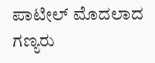ಪಾಟೀಲ್ ಮೊದಲಾದ ಗಣ್ಯರು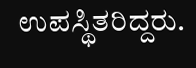ಉಪಸ್ಥಿತರಿದ್ದರು.